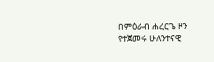በምዕራብ ሐረርጌ ዞን የተጀመሩ ሁለንተናዊ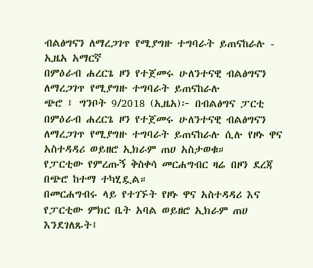ብልፅግናን ለማረጋገጥ የሚያግዙ ተግባራት ይጠናከራሉ - ኢዜአ አማርኛ
በምዕራብ ሐረርጌ ዞን የተጀመሩ ሁለንተናዊ ብልፅግናን ለማረጋገጥ የሚያግዙ ተግባራት ይጠናከራሉ
ጭሮ ፤ ግንቦት 9/2018 (ኢዜአ)፦ በብልፅግና ፓርቲ በምዕራብ ሐረርጌ ዞን የተጀመሩ ሁለንተናዊ ብልፅግናን ለማረጋገጥ የሚያግዙ ተግባራት ይጠናከራሉ ሲሉ የዞኑ ዋና አስተዳዳሪ ወይዘሮ ኢክራም ጠሀ አስታወቁ።
የፓርቲው የምረጡኝ ቅስቀሳ መርሐግብር ዛሬ በዞን ደረጃ በጭሮ ከተማ ተካሂዷል።
በመርሐግብሩ ላይ የተገኙት የዞኑ ዋና አስተዳዳሪ እና የፓርቲው ምክር ቤት አባል ወይዘሮ ኢክራም ጠሀ እንደገለጹት፤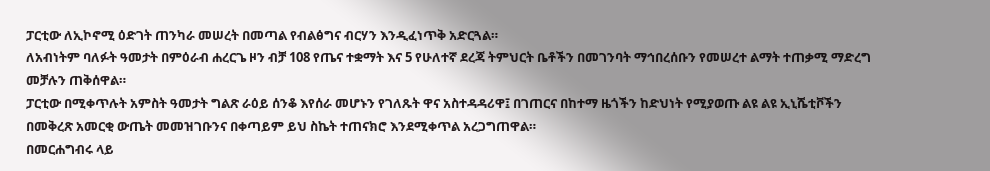ፓርቲው ለኢኮኖሚ ዕድገት ጠንካራ መሠረት በመጣል የብልፅግና ብርሃን እንዲፈነጥቅ አድርጓል።
ለአብነትም ባለፉት ዓመታት በምዕራብ ሐረርጌ ዞን ብቻ 108 የጤና ተቋማት እና 5 የሁለተኛ ደረጃ ትምህርት ቤቶችን በመገንባት ማኅበረሰቡን የመሠረተ ልማት ተጠቃሚ ማድረግ መቻሉን ጠቅሰዋል።
ፓርቲው በሚቀጥሉት አምስት ዓመታት ግልጽ ራዕይ ሰንቆ እየሰራ መሆኑን የገለጹት ዋና አስተዳዳሪዋ፤ በገጠርና በከተማ ዜጎችን ከድህነት የሚያወጡ ልዩ ልዩ ኢኒሼቲቮችን በመቅረጽ አመርቂ ውጤት መመዝገቡንና በቀጣይም ይህ ስኬት ተጠናክሮ እንደሚቀጥል አረጋግጠዋል።
በመርሐግብሩ ላይ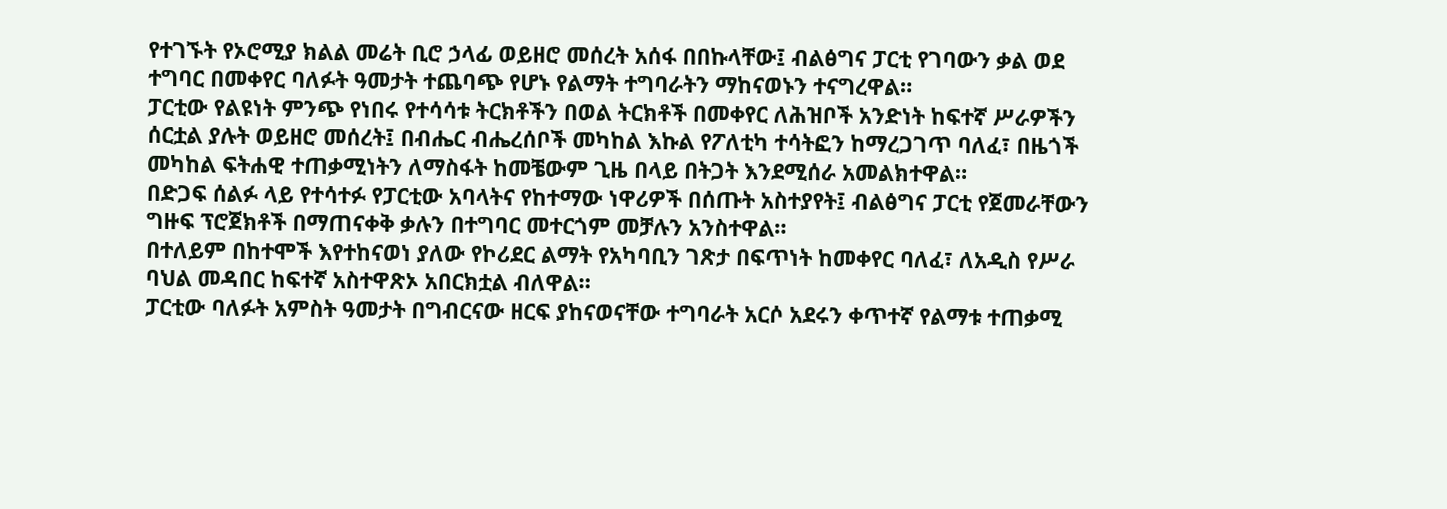የተገኙት የኦሮሚያ ክልል መሬት ቢሮ ኃላፊ ወይዘሮ መሰረት አሰፋ በበኩላቸው፤ ብልፅግና ፓርቲ የገባውን ቃል ወደ ተግባር በመቀየር ባለፉት ዓመታት ተጨባጭ የሆኑ የልማት ተግባራትን ማከናወኑን ተናግረዋል።
ፓርቲው የልዩነት ምንጭ የነበሩ የተሳሳቱ ትርክቶችን በወል ትርክቶች በመቀየር ለሕዝቦች አንድነት ከፍተኛ ሥራዎችን ሰርቷል ያሉት ወይዘሮ መሰረት፤ በብሔር ብሔረሰቦች መካከል እኩል የፖለቲካ ተሳትፎን ከማረጋገጥ ባለፈ፣ በዜጎች መካከል ፍትሐዊ ተጠቃሚነትን ለማስፋት ከመቼውም ጊዜ በላይ በትጋት እንደሚሰራ አመልክተዋል።
በድጋፍ ሰልፉ ላይ የተሳተፉ የፓርቲው አባላትና የከተማው ነዋሪዎች በሰጡት አስተያየት፤ ብልፅግና ፓርቲ የጀመራቸውን ግዙፍ ፕሮጀክቶች በማጠናቀቅ ቃሉን በተግባር መተርጎም መቻሉን አንስተዋል።
በተለይም በከተሞች እየተከናወነ ያለው የኮሪደር ልማት የአካባቢን ገጽታ በፍጥነት ከመቀየር ባለፈ፣ ለአዲስ የሥራ ባህል መዳበር ከፍተኛ አስተዋጽኦ አበርክቷል ብለዋል።
ፓርቲው ባለፉት አምስት ዓመታት በግብርናው ዘርፍ ያከናወናቸው ተግባራት አርሶ አደሩን ቀጥተኛ የልማቱ ተጠቃሚ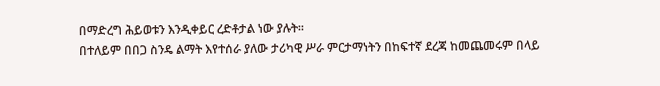በማድረግ ሕይወቱን እንዲቀይር ረድቶታል ነው ያሉት።
በተለይም በበጋ ስንዴ ልማት እየተሰራ ያለው ታሪካዊ ሥራ ምርታማነትን በከፍተኛ ደረጃ ከመጨመሩም በላይ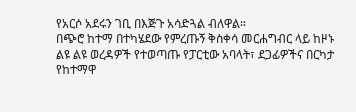የአርሶ አደሩን ገቢ በእጅጉ አሳድጓል ብለዋል።
በጭሮ ከተማ በተካሄደው የምረጡኝ ቅስቀሳ መርሐግብር ላይ ከዞኑ ልዩ ልዩ ወረዳዎች የተወጣጡ የፓርቲው አባላት፣ ደጋፊዎችና በርካታ የከተማዋ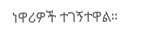ነዋሪዎች ተገኝተዋል።